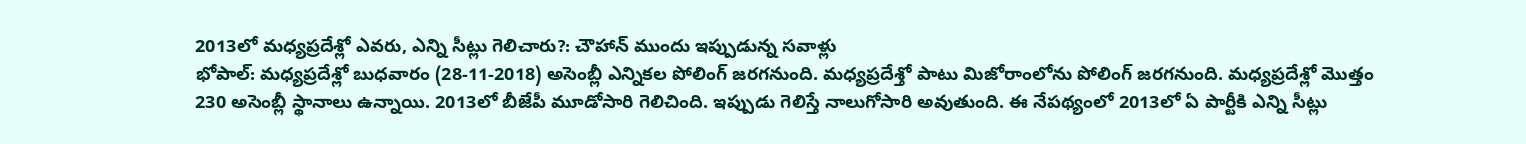2013లో మధ్యప్రదేశ్లో ఎవరు, ఎన్ని సీట్లు గెలిచారు?: చౌహాన్ ముందు ఇప్పుడున్న సవాళ్లు
భోపాల్: మధ్యప్రదేశ్లో బుధవారం (28-11-2018) అసెంబ్లీ ఎన్నికల పోలింగ్ జరగనుంది. మధ్యప్రదేశ్తో పాటు మిజోరాంలోను పోలింగ్ జరగనుంది. మధ్యప్రదేశ్లో మొత్తం 230 అసెంబ్లీ స్థానాలు ఉన్నాయి. 2013లో బీజేపీ మూడోసారి గెలిచింది. ఇప్పుడు గెలిస్తే నాలుగోసారి అవుతుంది. ఈ నేపథ్యంలో 2013లో ఏ పార్టీకి ఎన్ని సీట్లు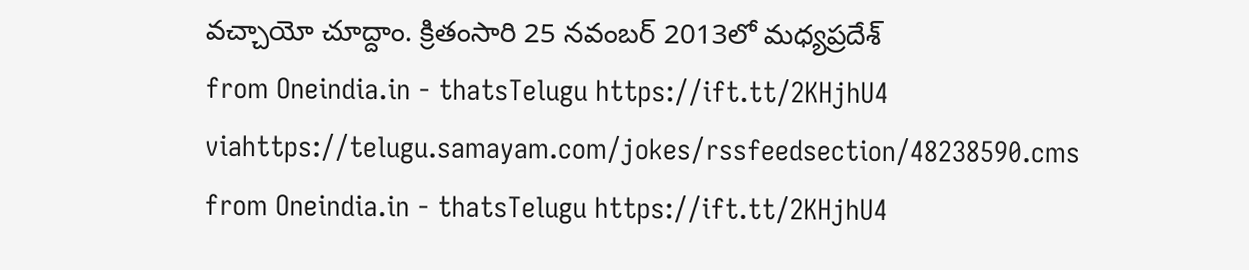వచ్చాయో చూద్దాం. క్రితంసారి 25 నవంబర్ 2013లో మధ్యప్రదేశ్
from Oneindia.in - thatsTelugu https://ift.tt/2KHjhU4
viahttps://telugu.samayam.com/jokes/rssfeedsection/48238590.cms
from Oneindia.in - thatsTelugu https://ift.tt/2KHjhU4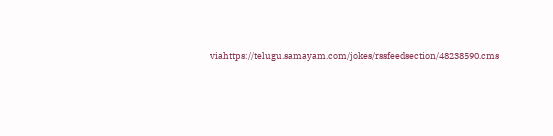viahttps://telugu.samayam.com/jokes/rssfeedsection/48238590.cms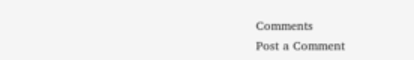Comments
Post a Comment